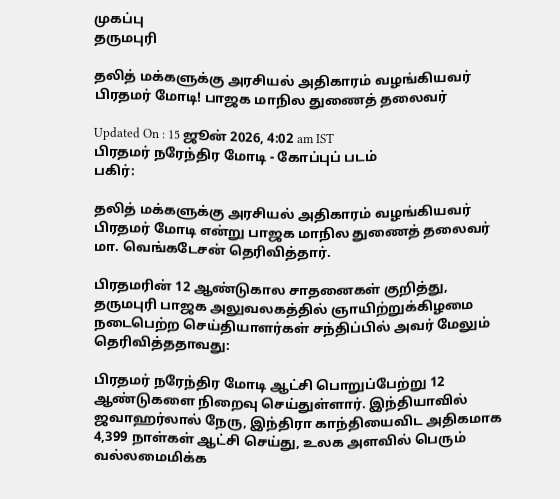முகப்பு
தருமபுரி

தலித் மக்களுக்கு அரசியல் அதிகாரம் வழங்கியவர் பிரதமர் மோடி! பாஜக மாநில துணைத் தலைவர்

Updated On : 15 ஜூன் 2026, 4:02 am IST
பிரதமர் நரேந்திர மோடி - கோப்புப் படம்
பகிர்:

தலித் மக்களுக்கு அரசியல் அதிகாரம் வழங்கியவர் பிரதமர் மோடி என்று பாஜக மாநில துணைத் தலைவர் மா. வெங்கடேசன் தெரிவித்தார்.

பிரதமரின் 12 ஆண்டுகால சாதனைகள் குறித்து, தருமபுரி பாஜக அலுவலகத்தில் ஞாயிற்றுக்கிழமை நடைபெற்ற செய்தியாளர்கள் சந்திப்பில் அவர் மேலும் தெரிவித்ததாவது:

பிரதமர் நரேந்திர மோடி ஆட்சி பொறுப்பேற்று 12 ஆண்டுகளை நிறைவு செய்துள்ளார். இந்தியாவில் ஜவாஹர்லால் நேரு, இந்திரா காந்தியைவிட அதிகமாக 4,399 நாள்கள் ஆட்சி செய்து, உலக அளவில் பெரும் வல்லமைமிக்க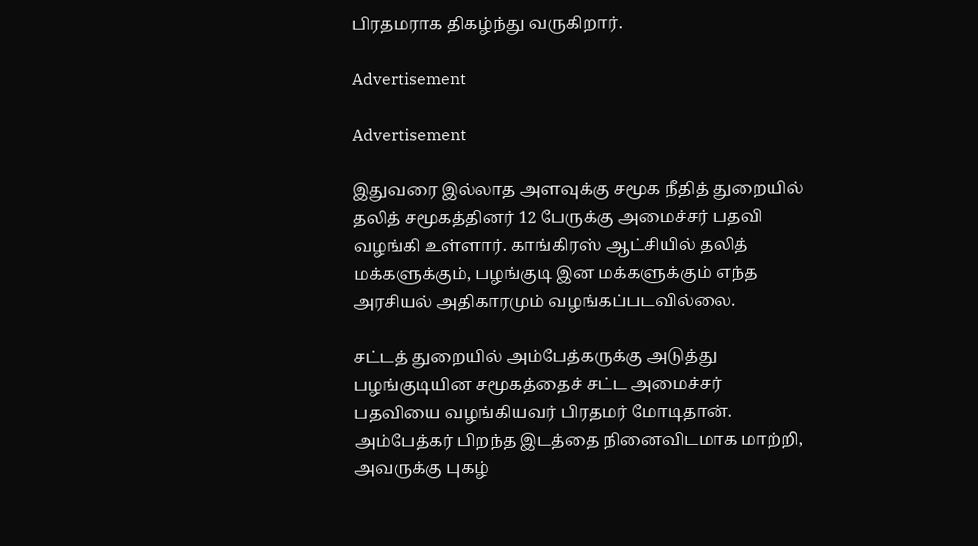பிரதமராக திகழ்ந்து வருகிறார்.

Advertisement

Advertisement

இதுவரை இல்லாத அளவுக்கு சமூக நீதித் துறையில் தலித் சமூகத்தினர் 12 பேருக்கு அமைச்சர் பதவி வழங்கி உள்ளார். காங்கிரஸ் ஆட்சியில் தலித் மக்களுக்கும், பழங்குடி இன மக்களுக்கும் எந்த அரசியல் அதிகாரமும் வழங்கப்படவில்லை.

சட்டத் துறையில் அம்பேத்கருக்கு அடுத்து பழங்குடியின சமூகத்தைச் சட்ட அமைச்சர் பதவியை வழங்கியவர் பிரதமர் மோடிதான். அம்பேத்கர் பிறந்த இடத்தை நினைவிடமாக மாற்றி, அவருக்கு புகழ்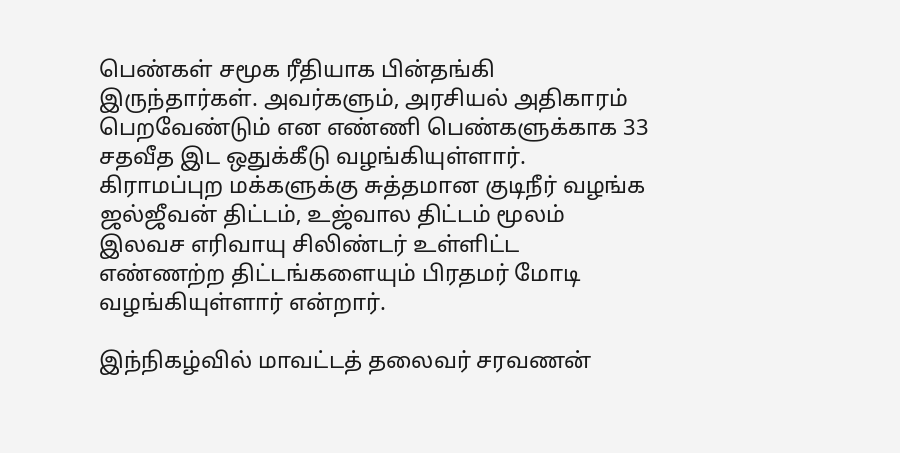பெண்கள் சமூக ரீதியாக பின்தங்கி இருந்தார்கள். அவர்களும், அரசியல் அதிகாரம் பெறவேண்டும் என எண்ணி பெண்களுக்காக 33 சதவீத இட ஒதுக்கீடு வழங்கியுள்ளார். கிராமப்புற மக்களுக்கு சுத்தமான குடிநீர் வழங்க ஜல்ஜீவன் திட்டம், உஜ்வால திட்டம் மூலம் இலவச எரிவாயு சிலிண்டர் உள்ளிட்ட எண்ணற்ற திட்டங்களையும் பிரதமர் மோடி வழங்கியுள்ளார் என்றார்.

இந்நிகழ்வில் மாவட்டத் தலைவர் சரவணன்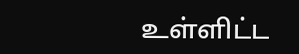உள்ளிட்ட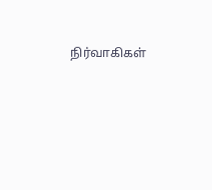நிர்வாகிகள்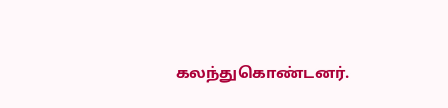கலந்துகொண்டனர்.